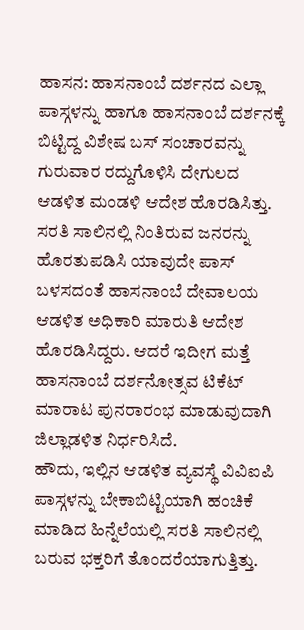ಹಾಸನ: ಹಾಸನಾಂಬೆ ದರ್ಶನದ ಎಲ್ಲಾ ಪಾಸ್ಗಳನ್ನು ಹಾಗೂ ಹಾಸನಾಂಬೆ ದರ್ಶನಕ್ಕೆ ಬಿಟ್ಟಿದ್ದ ವಿಶೇಷ ಬಸ್ ಸಂಚಾರವನ್ನು ಗುರುವಾರ ರದ್ದುಗೊಳಿಸಿ ದೇಗುಲದ ಆಡಳಿತ ಮಂಡಳಿ ಆದೇಶ ಹೊರಡಿಸಿತ್ತು. ಸರತಿ ಸಾಲಿನಲ್ಲಿ ನಿಂತಿರುವ ಜನರನ್ನು ಹೊರತುಪಡಿಸಿ ಯಾವುದೇ ಪಾಸ್ ಬಳಸದಂತೆ ಹಾಸನಾಂಬೆ ದೇವಾಲಯ ಆಡಳಿತ ಅಧಿಕಾರಿ ಮಾರುತಿ ಆದೇಶ ಹೊರಡಿಸಿದ್ದರು. ಆದರೆ ಇದೀಗ ಮತ್ತೆ ಹಾಸನಾಂಬೆ ದರ್ಶನೋತ್ಸವ ಟಿಕೆಟ್ ಮಾರಾಟ ಪುನರಾರಂಭ ಮಾಡುವುದಾಗಿ ಜಿಲ್ಲಾಡಳಿತ ನಿರ್ಧರಿಸಿದೆ.
ಹೌದು, ಇಲ್ಲಿನ ಆಡಳಿತ ವ್ಯವಸ್ಥೆ ವಿವಿಐಪಿ ಪಾಸ್ಗಳನ್ನು ಬೇಕಾಬಿಟ್ಟಿಯಾಗಿ ಹಂಚಿಕೆ ಮಾಡಿದ ಹಿನ್ನೆಲೆಯಲ್ಲಿ ಸರತಿ ಸಾಲಿನಲ್ಲಿ ಬರುವ ಭಕ್ತರಿಗೆ ತೊಂದರೆಯಾಗುತ್ತಿತ್ತು.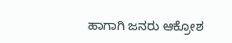ಹಾಗಾಗಿ ಜನರು ಆಕ್ರೋಶ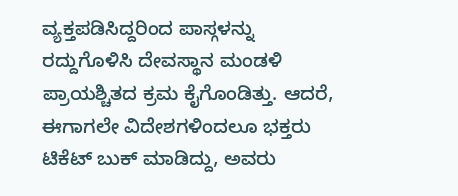ವ್ಯಕ್ತಪಡಿಸಿದ್ದರಿಂದ ಪಾಸ್ಗಳನ್ನು ರದ್ದುಗೊಳಿಸಿ ದೇವಸ್ಥಾನ ಮಂಡಳಿ ಪ್ರಾಯಶ್ಚಿತದ ಕ್ರಮ ಕೈಗೊಂಡಿತ್ತು. ಆದರೆ, ಈಗಾಗಲೇ ವಿದೇಶಗಳಿಂದಲೂ ಭಕ್ತರು ಟಿಕೆಟ್ ಬುಕ್ ಮಾಡಿದ್ದು, ಅವರು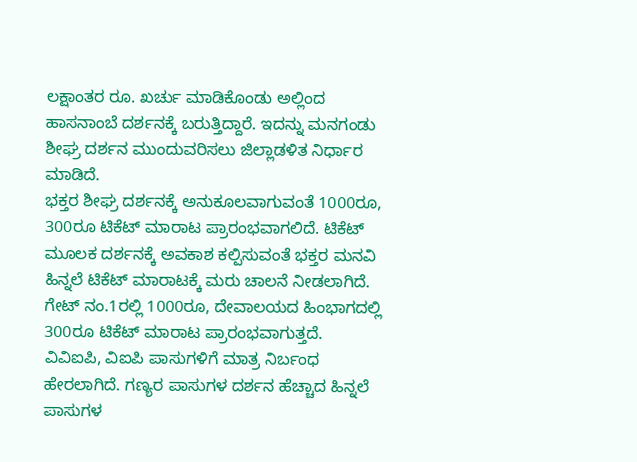ಲಕ್ಷಾಂತರ ರೂ. ಖರ್ಚು ಮಾಡಿಕೊಂಡು ಅಲ್ಲಿಂದ ಹಾಸನಾಂಬೆ ದರ್ಶನಕ್ಕೆ ಬರುತ್ತಿದ್ದಾರೆ. ಇದನ್ನು ಮನಗಂಡು ಶೀಘ್ರ ದರ್ಶನ ಮುಂದುವರಿಸಲು ಜಿಲ್ಲಾಡಳಿತ ನಿರ್ಧಾರ ಮಾಡಿದೆ.
ಭಕ್ತರ ಶೀಘ್ರ ದರ್ಶನಕ್ಕೆ ಅನುಕೂಲವಾಗುವಂತೆ 1000ರೂ, 300ರೂ ಟಿಕೆಟ್ ಮಾರಾಟ ಪ್ರಾರಂಭವಾಗಲಿದೆ. ಟಿಕೆಟ್ ಮೂಲಕ ದರ್ಶನಕ್ಕೆ ಅವಕಾಶ ಕಲ್ಪಿಸುವಂತೆ ಭಕ್ತರ ಮನವಿ ಹಿನ್ನಲೆ ಟಿಕೆಟ್ ಮಾರಾಟಕ್ಕೆ ಮರು ಚಾಲನೆ ನೀಡಲಾಗಿದೆ. ಗೇಟ್ ನಂ.1ರಲ್ಲಿ 1000ರೂ, ದೇವಾಲಯದ ಹಿಂಭಾಗದಲ್ಲಿ 300ರೂ ಟಿಕೆಟ್ ಮಾರಾಟ ಪ್ರಾರಂಭವಾಗುತ್ತದೆ.
ವಿವಿಐಪಿ, ವಿಐಪಿ ಪಾಸುಗಳಿಗೆ ಮಾತ್ರ ನಿರ್ಬಂಧ ಹೇರಲಾಗಿದೆ. ಗಣ್ಯರ ಪಾಸುಗಳ ದರ್ಶನ ಹೆಚ್ಚಾದ ಹಿನ್ನಲೆ ಪಾಸುಗಳ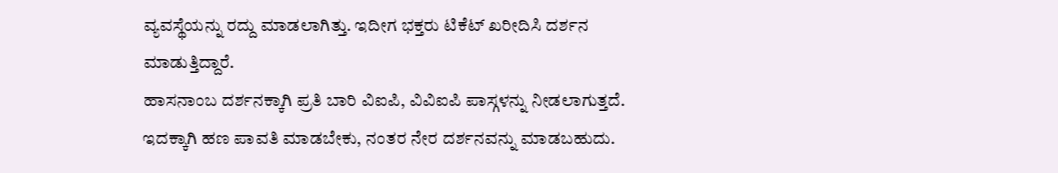ವ್ಯವಸ್ಥೆಯನ್ನು ರದ್ದು ಮಾಡಲಾಗಿತ್ತು. ಇದೀಗ ಭಕ್ತರು ಟಿಕೆಟ್ ಖರೀದಿಸಿ ದರ್ಶನ ಮಾಡುತ್ತಿದ್ದಾರೆ.
ಹಾಸನಾಂಬ ದರ್ಶನಕ್ಕಾಗಿ ಪ್ರತಿ ಬಾರಿ ವಿಐಪಿ, ವಿವಿಐಪಿ ಪಾಸ್ಗಳನ್ನು ನೀಡಲಾಗುತ್ತದೆ. ಇದಕ್ಕಾಗಿ ಹಣ ಪಾವತಿ ಮಾಡಬೇಕು, ನಂತರ ನೇರ ದರ್ಶನವನ್ನು ಮಾಡಬಹುದು.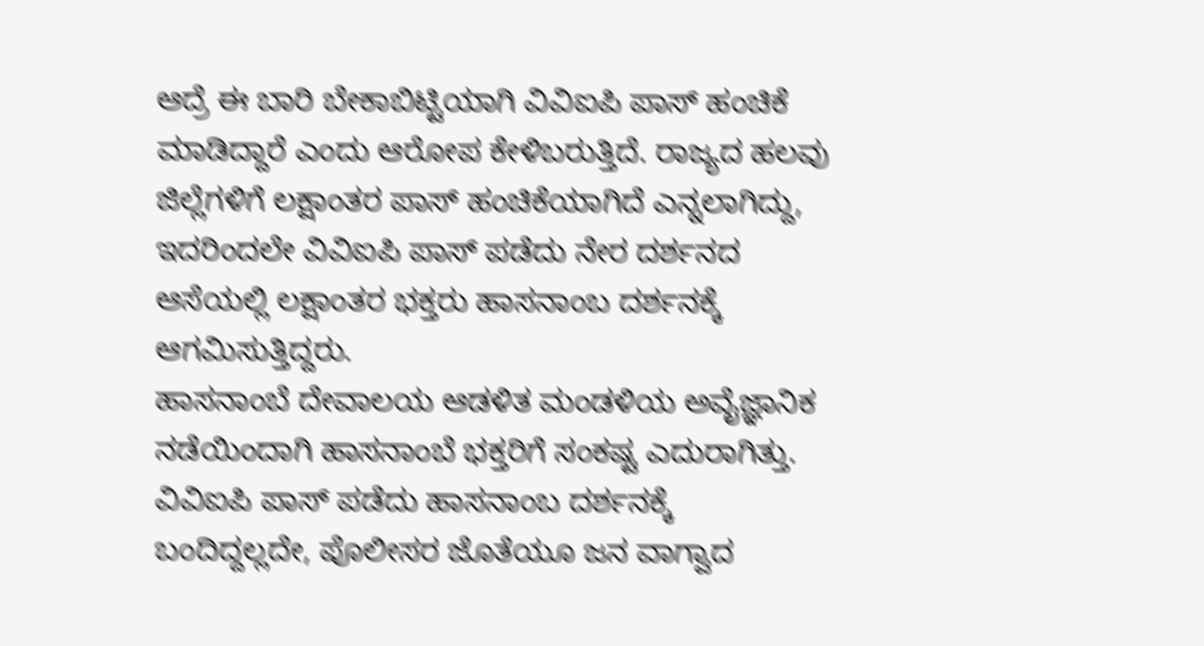ಆದ್ರೆ ಈ ಬಾರಿ ಬೇಕಾಬಿಟ್ಟಿಯಾಗಿ ವಿವಿಐಪಿ ಪಾಸ್ ಹಂಚಿಕೆ ಮಾಡಿದ್ದಾರೆ ಎಂದು ಆರೋಪ ಕೇಳಿಬರುತ್ತಿದೆ. ರಾಜ್ಯದ ಹಲವು ಜಿಲ್ಲೆಗಳಿಗೆ ಲಕ್ಷಾಂತರ ಪಾಸ್ ಹಂಚಿಕೆಯಾಗಿದೆ ಎನ್ನಲಾಗಿದ್ದು, ಇದರಿಂದಲೇ ವಿವಿಐಪಿ ಪಾಸ್ ಪಡೆದು ನೇರ ದರ್ಶನದ ಆಸೆಯಲ್ಲಿ ಲಕ್ಷಾಂತರ ಭಕ್ತರು ಹಾಸನಾಂಬ ದರ್ಶನಕ್ಕೆ ಆಗಮಿಸುತ್ತಿದ್ದರು.
ಹಾಸನಾಂಬೆ ದೇವಾಲಯ ಆಡಳಿತ ಮಂಡಳಿಯ ಅವೈಜ್ಞಾನಿಕ ನಡೆಯಿಂದಾಗಿ ಹಾಸನಾಂಬೆ ಭಕ್ತರಿಗೆ ಸಂಕಷ್ಟ ಎದುರಾಗಿತ್ತು. ವಿವಿಐಪಿ ಪಾಸ್ ಪಡೆದು ಹಾಸನಾಂಬ ದರ್ಶನಕ್ಕೆ ಬಂದಿದ್ದಲ್ಲದೇ, ಪೊಲೀಸರ ಜೊತೆಯೂ ಜನ ವಾಗ್ವಾದ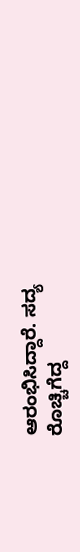ಆರಂಭಿಸಿದ್ದಾರೆ. ಸದ್ಯ ರೊಚ್ಚಿಗೆದ್ದ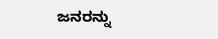ಜನರನ್ನು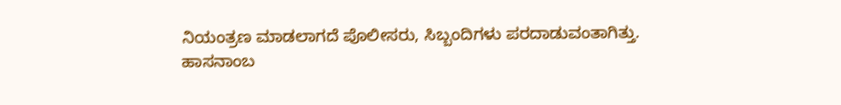ನಿಯಂತ್ರಣ ಮಾಡಲಾಗದೆ ಪೊಲೀಸರು, ಸಿಬ್ಬಂದಿಗಳು ಪರದಾಡುವಂತಾಗಿತ್ತು.
ಹಾಸನಾಂಬ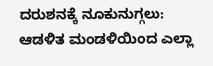ದರುಶನಕ್ಕೆ ನೂಕುನುಗ್ಗಲು: ಆಡಳಿತ ಮಂಡಳಿಯಿಂದ ಎಲ್ಲಾ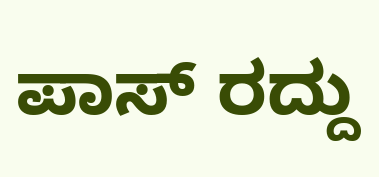ಪಾಸ್ ರದ್ದು